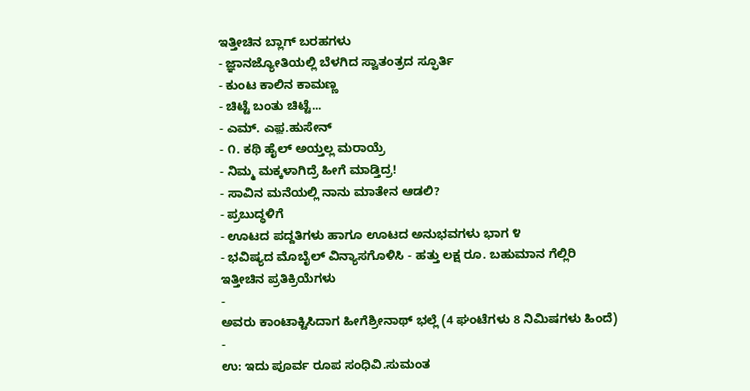ಇತ್ತೀಚಿನ ಬ್ಲಾಗ್ ಬರಹಗಳು
- ಜ್ಞಾನಜ್ಯೋತಿಯಲ್ಲಿ ಬೆಳಗಿದ ಸ್ವಾತಂತ್ರದ ಸ್ಫೂರ್ತಿ
- ಕುಂಟ ಕಾಲಿನ ಕಾಮಣ್ಣ
- ಚಿಟ್ಟೆ ಬಂತು ಚಿಟ್ಟೆ...
- ಎಮ್. ಎಫ಼.ಹುಸೇನ್
- ೧. ಕಥಿ ಹೈಲ್ ಅಯ್ತಲ್ಲ ಮರಾಯ್ರೆ
- ನಿಮ್ಮ ಮಕ್ಕಳಾಗಿದ್ರೆ ಹೀಗೆ ಮಾಡ್ತಿದ್ರ!
- ಸಾವಿನ ಮನೆಯಲ್ಲಿ ನಾನು ಮಾತೇನ ಆಡಲಿ?
- ಪ್ರಬುದ್ಧಳಿಗೆ
- ಊಟದ ಪದ್ದತಿಗಳು ಹಾಗೂ ಊಟದ ಅನುಭವಗಳು ಭಾಗ ೪
- ಭವಿಷ್ಯದ ಮೊಬೈಲ್ ವಿನ್ಯಾಸಗೊಳಿಸಿ - ಹತ್ತು ಲಕ್ಷ ರೂ. ಬಹುಮಾನ ಗೆಲ್ಲಿರಿ
ಇತ್ತೀಚಿನ ಪ್ರತಿಕ್ರಿಯೆಗಳು
-
ಅವರು ಕಾಂಟಾಕ್ಟಿಸಿದಾಗ ಹೀಗೆಶ್ರೀನಾಥ್ ಭಲ್ಲೆ (4 ಘಂಟೆಗಳು 8 ನಿಮಿಷಗಳು ಹಿಂದೆ)
-
ಉ: ಇದು ಪೂರ್ವ ರೂಪ ಸಂಧಿವಿ.ಸುಮಂತ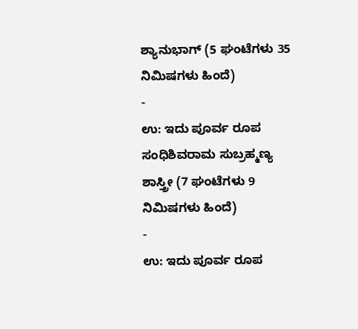ಶ್ಯಾನುಭಾಗ್ (5 ಘಂಟೆಗಳು 35 ನಿಮಿಷಗಳು ಹಿಂದೆ)
-
ಉ: ಇದು ಪೂರ್ವ ರೂಪ ಸಂಧಿಶಿವರಾಮ ಸುಬ್ರಹ್ಮಣ್ಯ ಶಾಸ್ತ್ರೀ (7 ಘಂಟೆಗಳು 9 ನಿಮಿಷಗಳು ಹಿಂದೆ)
-
ಉ: ಇದು ಪೂರ್ವ ರೂಪ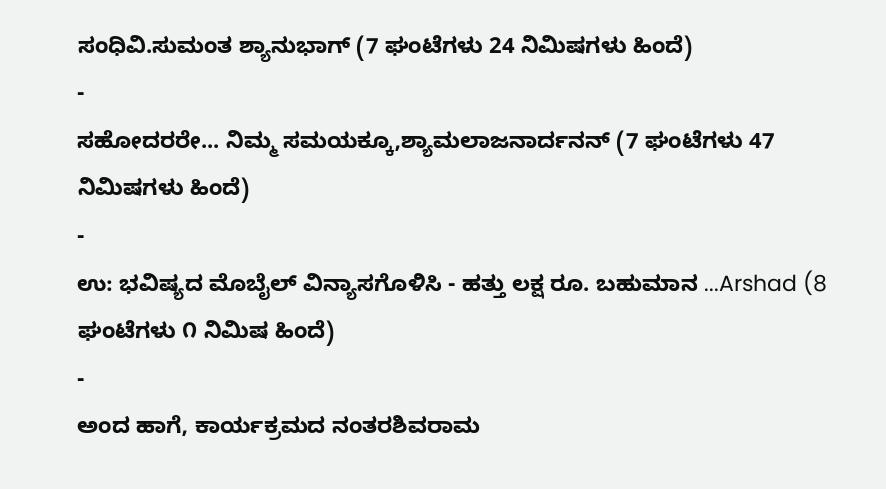ಸಂಧಿವಿ.ಸುಮಂತ ಶ್ಯಾನುಭಾಗ್ (7 ಘಂಟೆಗಳು 24 ನಿಮಿಷಗಳು ಹಿಂದೆ)
-
ಸಹೋದರರೇ... ನಿಮ್ಮ ಸಮಯಕ್ಕೂ,ಶ್ಯಾಮಲಾಜನಾರ್ದನನ್ (7 ಘಂಟೆಗಳು 47 ನಿಮಿಷಗಳು ಹಿಂದೆ)
-
ಉ: ಭವಿಷ್ಯದ ಮೊಬೈಲ್ ವಿನ್ಯಾಸಗೊಳಿಸಿ - ಹತ್ತು ಲಕ್ಷ ರೂ. ಬಹುಮಾನ ...Arshad (8 ಘಂಟೆಗಳು ೧ ನಿಮಿಷ ಹಿಂದೆ)
-
ಅಂದ ಹಾಗೆ, ಕಾರ್ಯಕ್ರಮದ ನಂತರಶಿವರಾಮ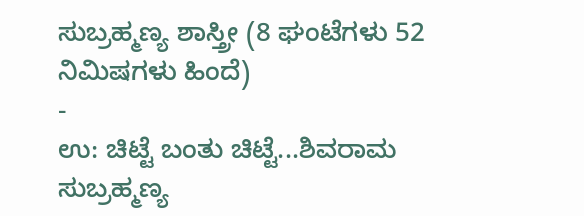ಸುಬ್ರಹ್ಮಣ್ಯ ಶಾಸ್ತ್ರೀ (8 ಘಂಟೆಗಳು 52 ನಿಮಿಷಗಳು ಹಿಂದೆ)
-
ಉ: ಚಿಟ್ಟೆ ಬಂತು ಚಿಟ್ಟೆ...ಶಿವರಾಮ ಸುಬ್ರಹ್ಮಣ್ಯ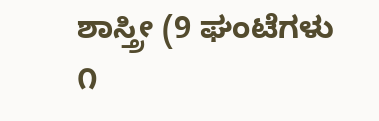ಶಾಸ್ತ್ರೀ (9 ಘಂಟೆಗಳು ೧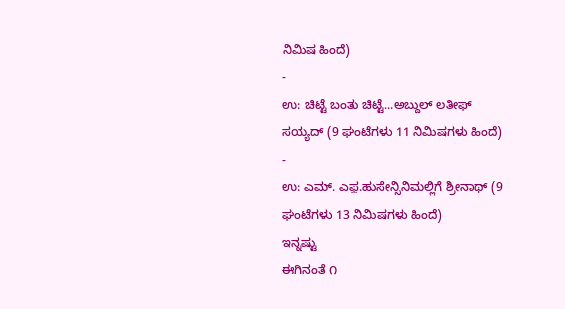ನಿಮಿಷ ಹಿಂದೆ)
-
ಉ: ಚಿಟ್ಟೆ ಬಂತು ಚಿಟ್ಟೆ...ಅಬ್ದುಲ್ ಲತೀಫ್ ಸಯ್ಯದ್ (9 ಘಂಟೆಗಳು 11 ನಿಮಿಷಗಳು ಹಿಂದೆ)
-
ಉ: ಎಮ್. ಎಫ಼.ಹುಸೇನ್ಸಿನಿಮಲ್ಲಿಗೆ ಶ್ರೀನಾಥ್ (9 ಘಂಟೆಗಳು 13 ನಿಮಿಷಗಳು ಹಿಂದೆ)
ಇನ್ನಷ್ಟು
ಈಗಿನಂತೆ ೧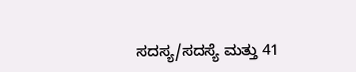ಸದಸ್ಯ/ಸದಸ್ಯೆ ಮತ್ತು 41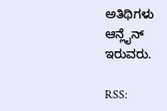ಅತಿಥಿಗಳು ಆನ್ಲೈನ್ ಇರುವರು.

RSS: